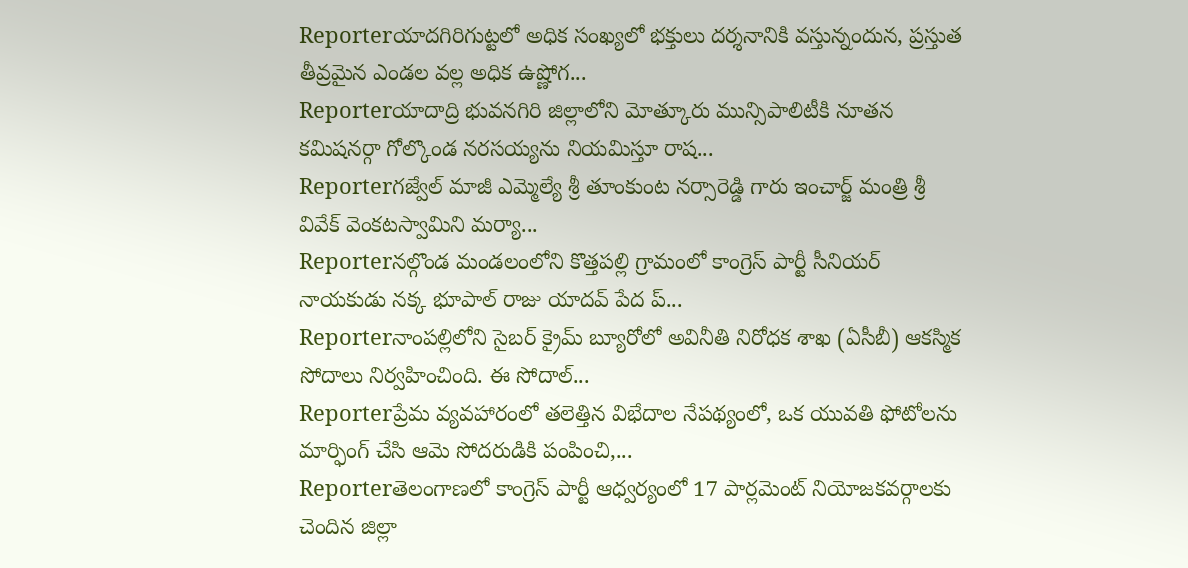Reporterయాదగిరిగుట్టలో అధిక సంఖ్యలో భక్తులు దర్శనానికి వస్తున్నందున, ప్రస్తుత తీవ్రమైన ఎండల వల్ల అధిక ఉష్ణోగ...
Reporterయాదాద్రి భువనగిరి జిల్లాలోని మోత్కూరు మున్సిపాలిటీకి నూతన కమిషనర్గా గోల్కొండ నరసయ్యను నియమిస్తూ రాష...
Reporterగజ్వేల్ మాజీ ఎమ్మెల్యే శ్రీ తూంకుంట నర్సారెడ్డి గారు ఇంచార్జ్ మంత్రి శ్రీ వివేక్ వెంకటస్వామిని మర్యా...
Reporterనల్గొండ మండలంలోని కొత్తపల్లి గ్రామంలో కాంగ్రెస్ పార్టీ సీనియర్ నాయకుడు నక్క భూపాల్ రాజు యాదవ్ పేద ప్...
Reporterనాంపల్లిలోని సైబర్ క్రైమ్ బ్యూరోలో అవినీతి నిరోధక శాఖ (ఏసీబీ) ఆకస్మిక సోదాలు నిర్వహించింది. ఈ సోదాల్...
Reporterప్రేమ వ్యవహారంలో తలెత్తిన విభేదాల నేపథ్యంలో, ఒక యువతి ఫోటోలను మార్ఫింగ్ చేసి ఆమె సోదరుడికి పంపించి,...
Reporterతెలంగాణలో కాంగ్రెస్ పార్టీ ఆధ్వర్యంలో 17 పార్లమెంట్ నియోజకవర్గాలకు చెందిన జిల్లా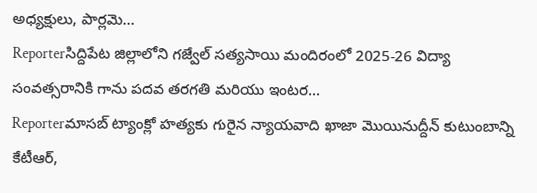అధ్యక్షులు, పార్లమె...
Reporterసిద్దిపేట జిల్లాలోని గజ్వేల్ సత్యసాయి మందిరంలో 2025-26 విద్యా సంవత్సరానికి గాను పదవ తరగతి మరియు ఇంటర...
Reporterమాసబ్ ట్యాంక్లో హత్యకు గురైన న్యాయవాది ఖాజా మొయినుద్దీన్ కుటుంబాన్ని కేటీఆర్,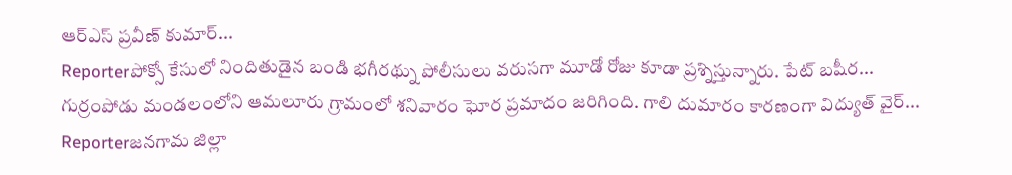ఆర్ఎస్ ప్రవీణ్ కుమార్...
Reporterపోక్సో కేసులో నిందితుడైన బండి భగీరథ్ను పోలీసులు వరుసగా మూడో రోజు కూడా ప్రశ్నిస్తున్నారు. పేట్ బషీర...
గుర్రంపోడు మండలంలోని ఆమలూరు గ్రామంలో శనివారం ఘోర ప్రమాదం జరిగింది. గాలి దుమారం కారణంగా విద్యుత్ వైర్...
Reporterజనగామ జిల్లా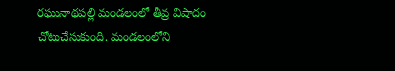రఘునాథపల్లి మండలంలో తీవ్ర విషాదం చోటుచేసుకుంది. మండలంలోని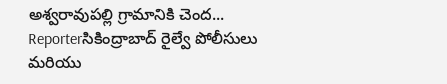అశ్వరావుపల్లి గ్రామానికి చెంద...
Reporterసికింద్రాబాద్ రైల్వే పోలీసులు మరియు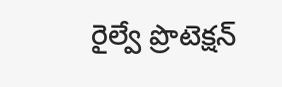రైల్వే ప్రొటెక్షన్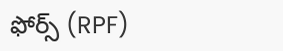ఫోర్స్ (RPF)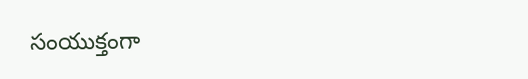సంయుక్తంగా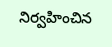నిర్వహించిన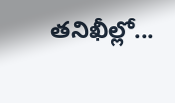తనిఖీల్లో...